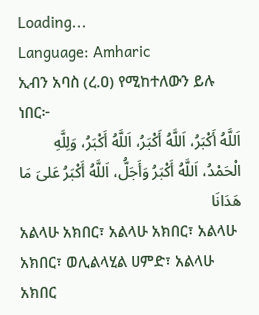Loading...
Language: Amharic
ኢብን አባስ (ረ.ዐ) የሚከተለውን ይሉ ነበር፦
اَللَّهُ أَكْبَرُ، اَللَّهُ أَكْبَرُ، اَللَّهُ أَكْبَرُ، وَلِلَّهِ الْحَمْدُ، اَللَّهُ أَكْبَرُ وَأَجَلُّ، اَللَّهُ أَكْبَرُ عَلىَ مَا هَدَانَا
አልላሁ አክበር፣ አልላሁ አክበር፣ አልላሁ አክበር፣ ወሊልላሂል ሀምድ፣ አልላሁ አክበር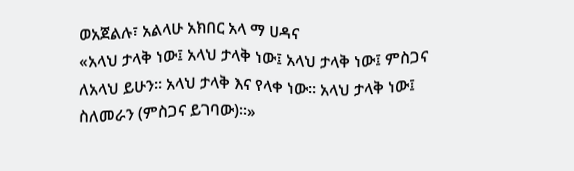ወአጀልሉ፣ አልላሁ አክበር አላ ማ ሀዳና
«አላህ ታላቅ ነው፤ አላህ ታላቅ ነው፤ አላህ ታላቅ ነው፤ ምስጋና ለአላህ ይሁን። አላህ ታላቅ እና የላቀ ነው። አላህ ታላቅ ነው፤ ስለመራን (ምስጋና ይገባው)።»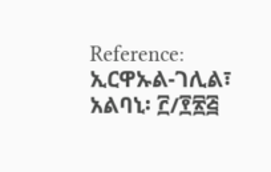Reference: ኢርዋኡል-ገሊል፣ አልባኒ፡ ፫/፻፳፭